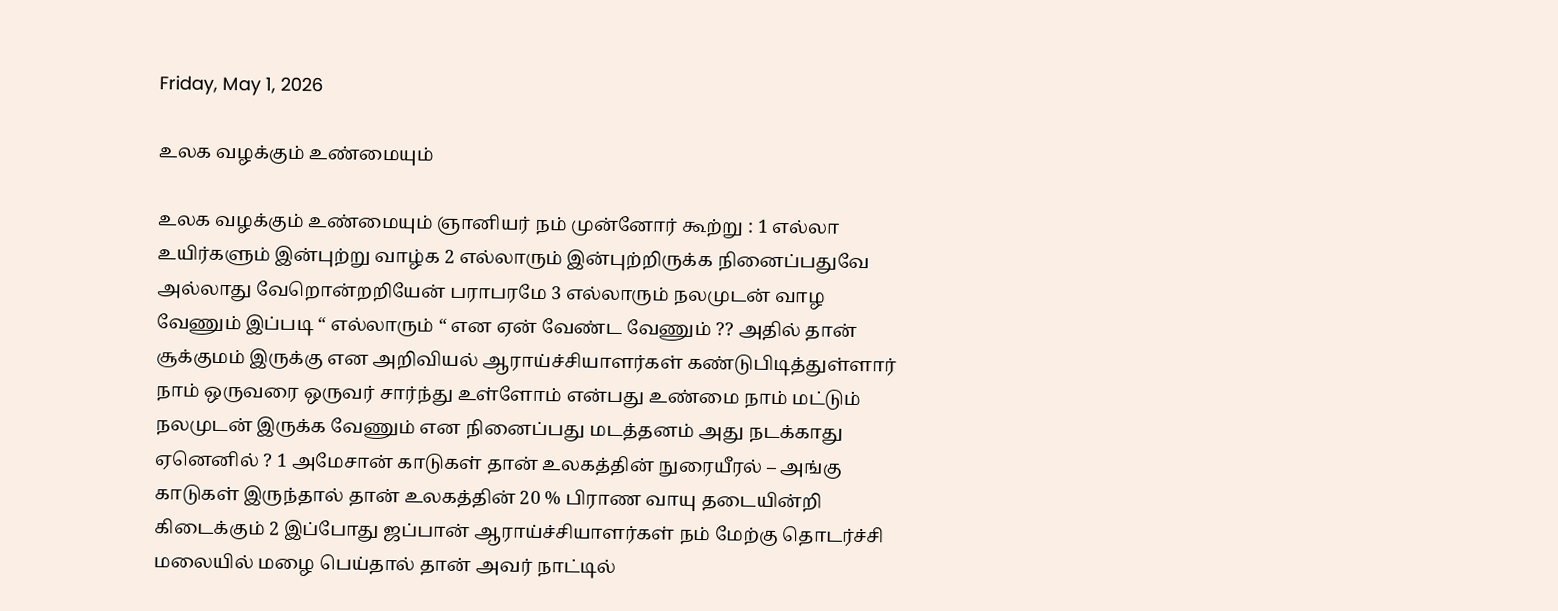Friday, May 1, 2026

உலக வழக்கும் உண்மையும்

உலக வழக்கும் உண்மையும் ஞானியர் நம் முன்னோர் கூற்று : 1 எல்லா உயிர்களும் இன்புற்று வாழ்க 2 எல்லாரும் இன்புற்றிருக்க நினைப்பதுவே அல்லாது வேறொன்றறியேன் பராபரமே 3 எல்லாரும் நலமுடன் வாழ வேணும் இப்படி “ எல்லாரும் “ என ஏன் வேண்ட வேணும் ?? அதில் தான் சூக்குமம் இருக்கு என அறிவியல் ஆராய்ச்சியாளர்கள் கண்டுபிடித்துள்ளார் நாம் ஒருவரை ஒருவர் சார்ந்து உள்ளோம் என்பது உண்மை நாம் மட்டும் நலமுடன் இருக்க வேணும் என நினைப்பது மடத்தனம் அது நடக்காது ஏனெனில் ? 1 அமேசான் காடுகள் தான் உலகத்தின் நுரையீரல் – அங்கு காடுகள் இருந்தால் தான் உலகத்தின் 20 % பிராண வாயு தடையின்றி கிடைக்கும் 2 இப்போது ஜப்பான் ஆராய்ச்சியாளர்கள் நம் மேற்கு தொடர்ச்சி மலையில் மழை பெய்தால் தான் அவர் நாட்டில்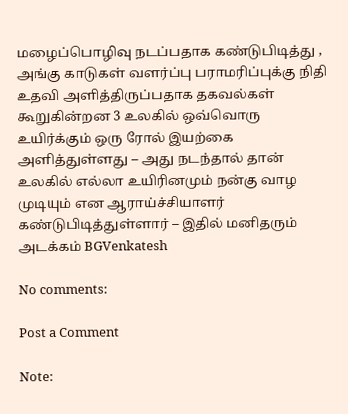மழைப்பொழிவு நடப்பதாக கண்டுபிடித்து , அங்கு காடுகள் வளர்ப்பு பராமரிப்புக்கு நிதி உதவி அளித்திருப்பதாக தகவல்கள் கூறுகின்றன 3 உலகில் ஒவ்வொரு உயிர்க்கும் ஒரு ரோல் இயற்கை அளித்துள்ளது – அது நடந்தால் தான் உலகில் எல்லா உயிரினமும் நன்கு வாழ முடியும் என ஆராய்ச்சியாளர் கண்டுபிடித்துள்ளார் – இதில் மனிதரும் அடக்கம் BGVenkatesh

No comments:

Post a Comment

Note: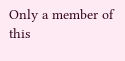Only a member of this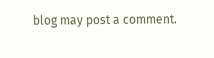blog may post a comment.